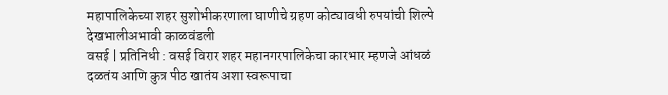महापालिकेच्या शहर सुशोभीकरणाला घाणीचे ग्रहण कोट्यावधी रुपयांची शिल्पे देखभालीअभावी काळवंडली
वसई | प्रतिनिधी : वसई विरार शहर महानगरपालिकेचा कारभार म्हणजे आंधळं दळतंय आणि कुत्र पीठ खातंय अशा स्वरूपाचा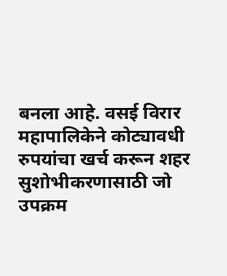बनला आहे. वसई विरार महापालिकेने कोट्यावधी रुपयांचा खर्च करून शहर सुशोभीकरणासाठी जो उपक्रम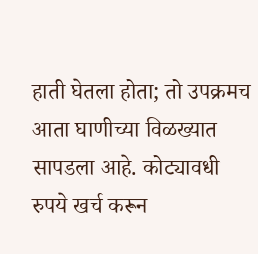हाती घेतला होता; तो उपक्रमच आता घाणीच्या विळख्यात सापडला आहे. कोट्यावधी रुपये खर्च करून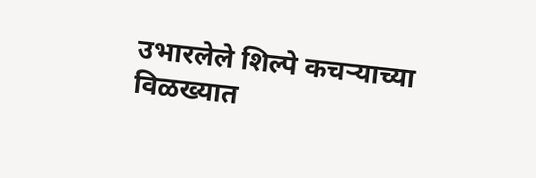उभारलेले शिल्पे कचऱ्याच्या विळख्यात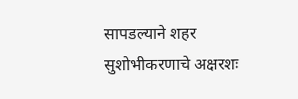सापडल्याने शहर सुशोभीकरणाचे अक्षरशः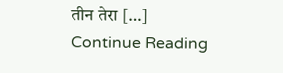तीन तेरा […]
Continue Reading